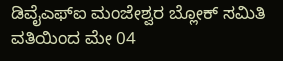ಡಿವೈಎಫ್ಐ ಮಂಜೇಶ್ವರ ಬ್ಲೋಕ್ ಸಮಿತಿ ವತಿಯಿಂದ ಮೇ 04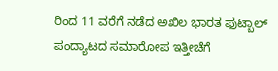ರಿಂದ 11 ವರೆಗೆ ನಡೆದ ಅಖಿಲ ಭಾರತ ಫುಟ್ಬಾಲ್ ಪಂದ್ಯಾಟದ ಸಮಾರೋಪ ಇತ್ತೀಚೆಗೆ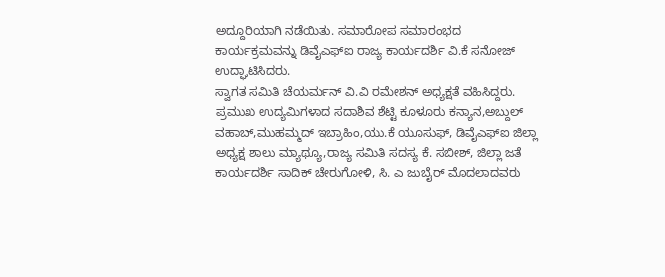ಅದ್ದೂರಿಯಾಗಿ ನಡೆಯಿತು. ಸಮಾರೋಪ ಸಮಾರಂಭದ ಕಾರ್ಯಕ್ರಮವನ್ನು ಡಿವೈಎಫ್ಐ ರಾಜ್ಯ ಕಾರ್ಯದರ್ಶಿ ವಿ.ಕೆ ಸನೋಜ್ ಉದ್ಘಾಟಿಸಿದರು.
ಸ್ವಾಗತ ಸಮಿತಿ ಚೆಯರ್ಮನ್ ವಿ.ವಿ ರಮೇಶನ್ ಅಧ್ಯಕ್ಷತೆ ವಹಿಸಿದ್ದರು. ಪ್ರಮುಖ ಉದ್ಯಮಿಗಳಾದ ಸದಾಶಿವ ಶೆಟ್ಟಿ ಕೂಳೂರು ಕನ್ಯಾನ,ಅಬ್ದುಲ್ ವಹಾಬ್,ಮುಹಮ್ಮದ್ ಇಬ್ರಾಹಿಂ,ಯು.ಕೆ ಯೂಸುಫ್, ಡಿವೈಎಫ್ಐ ಜಿಲ್ಲಾ ಅಧ್ಯಕ್ಷ ಶಾಲು ಮ್ಯಾಥ್ಯೂ,ರಾಜ್ಯ ಸಮಿತಿ ಸದಸ್ಯ ಕೆ. ಸಬೀಶ್, ಜಿಲ್ಲಾ ಜತೆ ಕಾರ್ಯದರ್ಶಿ ಸಾದಿಕ್ ಚೇರುಗೋಳಿ, ಸಿ. ಎ ಜುಬೈರ್ ಮೊದಲಾದವರು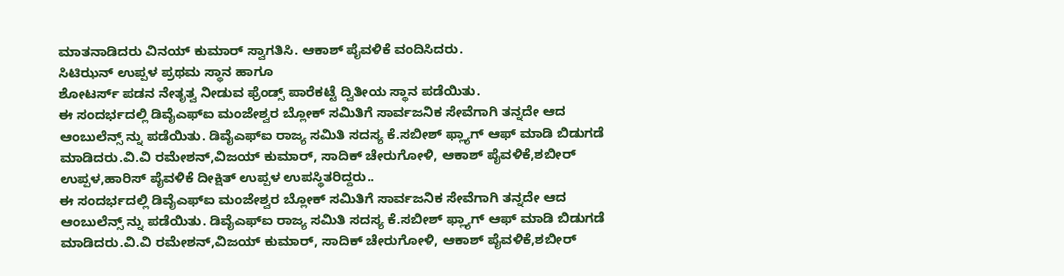ಮಾತನಾಡಿದರು ವಿನಯ್ ಕುಮಾರ್ ಸ್ವಾಗತಿಸಿ. ಆಕಾಶ್ ಪೈವಳಿಕೆ ವಂದಿಸಿದರು.
ಸಿಟಿಝನ್ ಉಪ್ಪಳ ಪ್ರಥಮ ಸ್ಥಾನ ಹಾಗೂ
ಶೋಟರ್ಸ್ ಪಡನ ನೇತೃತ್ವ ನೀಡುವ ಫ್ರೆಂಡ್ಸ್ ಪಾರೆಕಟ್ಟೆ ದ್ವಿತೀಯ ಸ್ಥಾನ ಪಡೆಯಿತು.
ಈ ಸಂದರ್ಭದಲ್ಲಿ ಡಿವೈಎಫ್ಐ ಮಂಜೇಶ್ವರ ಬ್ಲೋಕ್ ಸಮಿತಿಗೆ ಸಾರ್ವಜನಿಕ ಸೇವೆಗಾಗಿ ತನ್ನದೇ ಆದ ಆಂಬುಲೆನ್ಸ್ ನ್ನು ಪಡೆಯಿತು. ಡಿವೈಎಫ್ಐ ರಾಜ್ಯ ಸಮಿತಿ ಸದಸ್ಯ ಕೆ.ಸಬೀಶ್ ಫ್ಲ್ಯಾಗ್ ಆಫ್ ಮಾಡಿ ಬಿಡುಗಡೆ ಮಾಡಿದರು.ವಿ.ವಿ ರಮೇಶನ್,ವಿಜಯ್ ಕುಮಾರ್, ಸಾದಿಕ್ ಚೇರುಗೋಳಿ, ಆಕಾಶ್ ಪೈವಳಿಕೆ,ಶಬೀರ್ ಉಪ್ಪಳ,ಹಾರಿಸ್ ಪೈವಳಿಕೆ ದೀಕ್ಷಿತ್ ಉಪ್ಪಳ ಉಪಸ್ಥಿತರಿದ್ದರು..
ಈ ಸಂದರ್ಭದಲ್ಲಿ ಡಿವೈಎಫ್ಐ ಮಂಜೇಶ್ವರ ಬ್ಲೋಕ್ ಸಮಿತಿಗೆ ಸಾರ್ವಜನಿಕ ಸೇವೆಗಾಗಿ ತನ್ನದೇ ಆದ ಆಂಬುಲೆನ್ಸ್ ನ್ನು ಪಡೆಯಿತು. ಡಿವೈಎಫ್ಐ ರಾಜ್ಯ ಸಮಿತಿ ಸದಸ್ಯ ಕೆ.ಸಬೀಶ್ ಫ್ಲ್ಯಾಗ್ ಆಫ್ ಮಾಡಿ ಬಿಡುಗಡೆ ಮಾಡಿದರು.ವಿ.ವಿ ರಮೇಶನ್,ವಿಜಯ್ ಕುಮಾರ್, ಸಾದಿಕ್ ಚೇರುಗೋಳಿ, ಆಕಾಶ್ ಪೈವಳಿಕೆ,ಶಬೀರ್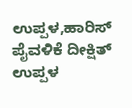ಉಪ್ಪಳ,ಹಾರಿಸ್ ಪೈವಳಿಕೆ ದೀಕ್ಷಿತ್ ಉಪ್ಪಳ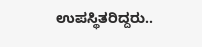ಉಪಸ್ಥಿತರಿದ್ದರು..